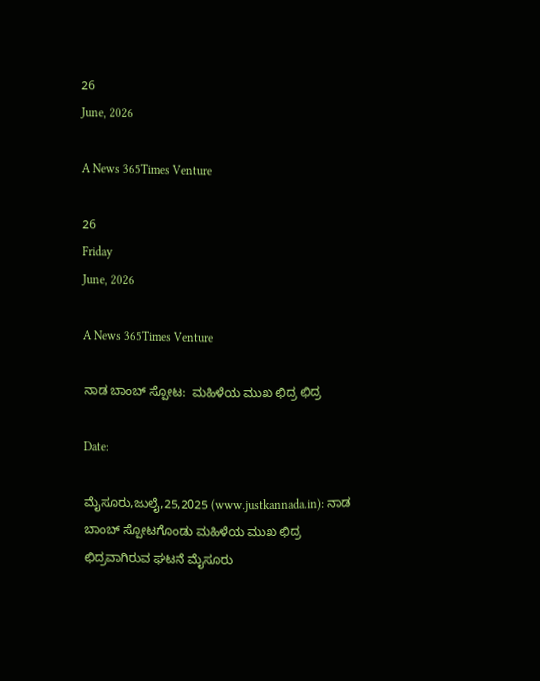26
June, 2026

A News 365Times Venture

26
Friday
June, 2026

A News 365Times Venture

ನಾಡ ಬಾಂಬ್ ಸ್ಪೋಟ:  ಮಹಿಳೆಯ ಮುಖ ಛಿದ್ರ ಛಿದ್ರ

Date:

ಮೈಸೂರು,ಜುಲೈ,25,2025 (www.justkannada.in): ನಾಡ ಬಾಂಬ್ ಸ್ಪೋಟಗೊಂಡು ಮಹಿಳೆಯ ಮುಖ ಛಿದ್ರ ಛಿದ್ರವಾಗಿರುವ ಘಟನೆ ಮೈಸೂರು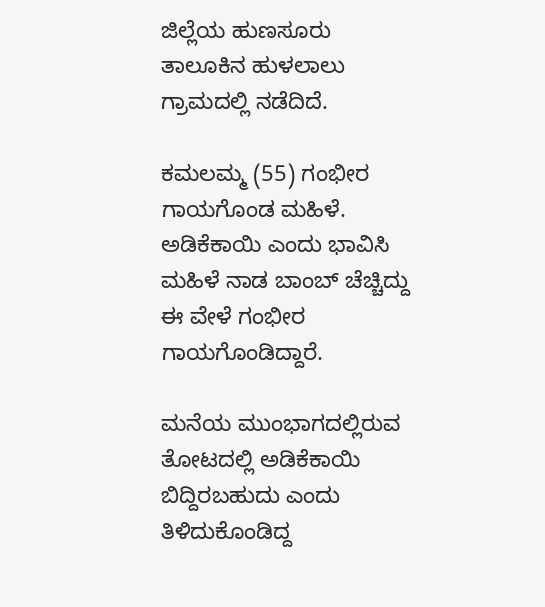ಜಿಲ್ಲೆಯ ಹುಣಸೂರು ತಾಲೂಕಿನ ಹುಳಲಾಲು ಗ್ರಾಮದಲ್ಲಿ ನಡೆದಿದೆ.

ಕಮಲಮ್ಮ (55) ಗಂಭೀರ ಗಾಯಗೊಂಡ ಮಹಿಳೆ. ಅಡಿಕೆಕಾಯಿ ಎಂದು ಭಾವಿಸಿ  ಮಹಿಳೆ ನಾಡ ಬಾಂಬ್ ಚೆಚ್ಚಿದ್ದು ಈ ವೇಳೆ ಗಂಭೀರ ಗಾಯಗೊಂಡಿದ್ದಾರೆ.

ಮನೆಯ ಮುಂಭಾಗದಲ್ಲಿರುವ ತೋಟದಲ್ಲಿ ಅಡಿಕೆಕಾಯಿ ಬಿದ್ದಿರಬಹುದು ಎಂದು ತಿಳಿದುಕೊಂಡಿದ್ದ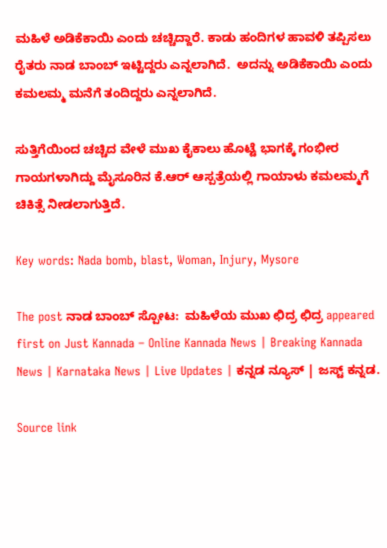ಮಹಿಳೆ ಅಡಿಕೆಕಾಯಿ ಎಂದು ಚಚ್ಚಿದ್ದಾರೆ. ಕಾಡು ಹಂದಿಗಳ ಹಾವಳಿ ತಪ್ಪಿಸಲು ರೈತರು ನಾಡ ಬಾಂಬ್ ಇಟ್ಟಿದ್ದರು ಎನ್ನಲಾಗಿದೆ.  ಅದನ್ನು ಅಡಿಕೆಕಾಯಿ ಎಂದು ಕಮಲಮ್ಮ ಮನೆಗೆ ತಂದಿದ್ದರು ಎನ್ನಲಾಗಿದೆ.

ಸುತ್ತಿಗೆಯಿಂದ ಚಚ್ಚಿದ ವೇಳೆ ಮುಖ ಕೈಕಾಲು ಹೊಟ್ಟೆ ಭಾಗಕ್ಕೆ ಗಂಭೀರ ಗಾಯಗಳಾಗಿದ್ದು ಮೈಸೂರಿನ ಕೆ.ಆರ್ ಆಸ್ಪತ್ರೆಯಲ್ಲಿ ಗಾಯಾಳು ಕಮಲಮ್ಮಗೆ ಚಿಕಿತ್ಸೆ ನೀಡಲಾಗುತ್ತಿದೆ.

Key words: Nada bomb, blast, Woman, Injury, Mysore

The post ನಾಡ ಬಾಂಬ್ ಸ್ಪೋಟ:  ಮಹಿಳೆಯ ಮುಖ ಛಿದ್ರ ಛಿದ್ರ appeared first on Just Kannada – Online Kannada News | Breaking Kannada News | Karnataka News | Live Updates | ಕನ್ನಡ ನ್ಯೂಸ್ | ಜಸ್ಟ್ ಕನ್ನಡ.

Source link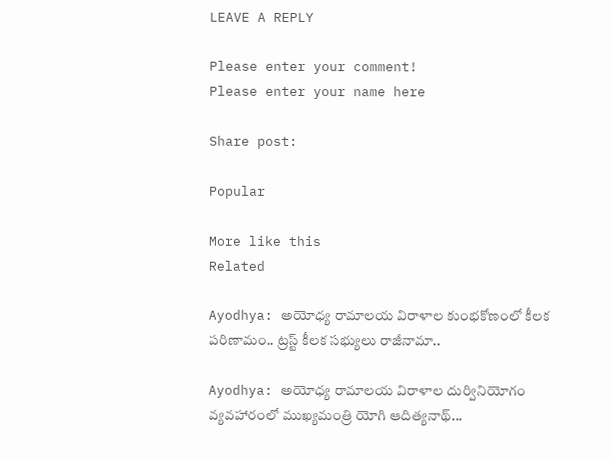LEAVE A REPLY

Please enter your comment!
Please enter your name here

Share post:

Popular

More like this
Related

Ayodhya: అయోధ్య రామాలయ విరాళాల కుంభకోణంలో కీలక పరిణామం.. ట్రస్ట్ కీలక సభ్యులు రాజీనామా..

Ayodhya: అయోధ్య రామాలయ విరాళాల దుర్వినియోగం వ్యవహారంలో ముఖ్యమంత్రి యోగి ఆదిత్యనాథ్...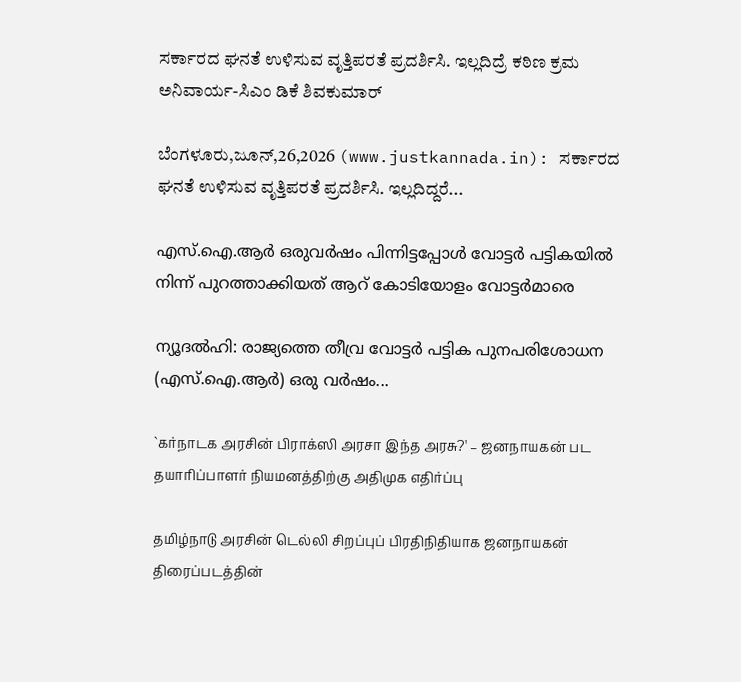ಸರ್ಕಾರದ ಘನತೆ ಉಳಿಸುವ ವೃತ್ತಿಪರತೆ ಪ್ರದರ್ಶಿಸಿ. ಇಲ್ಲದಿದ್ರೆ ಕಠಿಣ ಕ್ರಮ ಅನಿವಾರ್ಯ-ಸಿಎಂ ಡಿಕೆ ಶಿವಕುಮಾರ್

ಬೆಂಗಳೂರು,ಜೂನ್,26,2026 (www.justkannada.in): ಸರ್ಕಾರದ ಘನತೆ ಉಳಿಸುವ ವೃತ್ತಿಪರತೆ ಪ್ರದರ್ಶಿಸಿ. ಇಲ್ಲದಿದ್ದರೆ...

എസ്.ഐ.ആര്‍ ഒരുവര്‍ഷം പിന്നിട്ടപ്പോള്‍ വോട്ടര്‍ പട്ടികയില്‍ നിന്ന് പുറത്താക്കിയത് ആറ് കോടിയോളം വോട്ടര്‍മാരെ

ന്യൂദല്‍ഹി: രാജ്യത്തെ തീവ്ര വോട്ടര്‍ പട്ടിക പുനപരിശോധന (എസ്.ഐ.ആര്‍) ഒരു വര്‍ഷം...

`கர்நாடக அரசின் பிராக்ஸி அரசா இந்த அரசு?' – ஜனநாயகன் பட தயாரிப்பாளர் நியமனத்திற்கு அதிமுக எதிர்ப்பு

தமிழ்நாடு அரசின் டெல்லி சிறப்புப் பிரதிநிதியாக ஜனநாயகன் திரைப்படத்தின்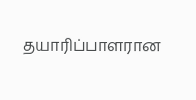தயாரிப்பாளரான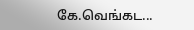கே.வெங்கட...